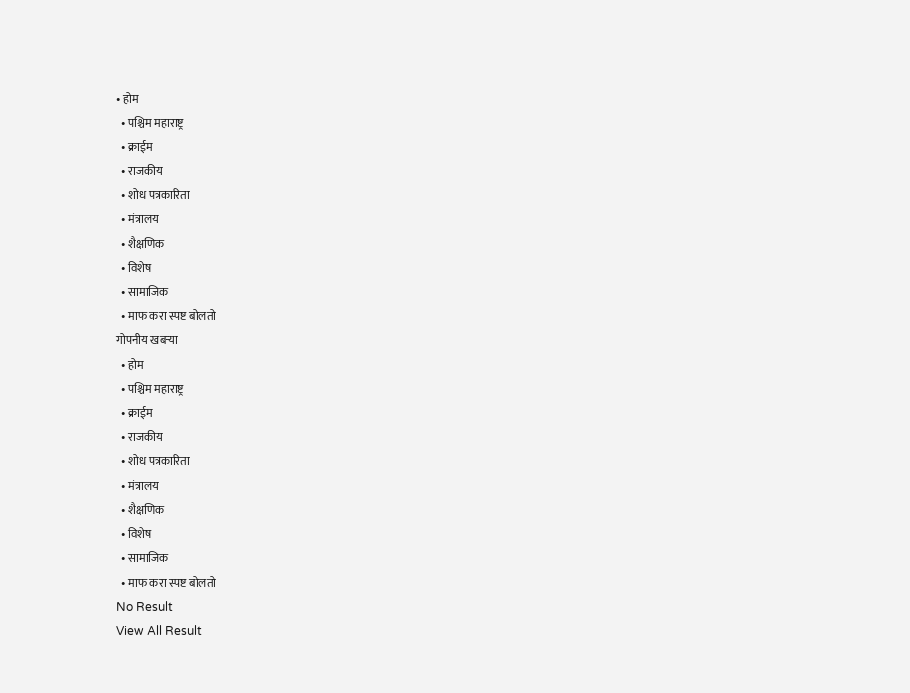• होम
  • पश्चिम महाराष्ट्र
  • क्राईम
  • राजकीय
  • शोध पत्रकारिता
  • मंत्रालय
  • शैक्षणिक
  • विशेष
  • सामाजिक
  • माफ करा स्पष्ट बोलतो
गोपनीय खबऱ्या
  • होम
  • पश्चिम महाराष्ट्र
  • क्राईम
  • राजकीय
  • शोध पत्रकारिता
  • मंत्रालय
  • शैक्षणिक
  • विशेष
  • सामाजिक
  • माफ करा स्पष्ट बोलतो
No Result
View All Result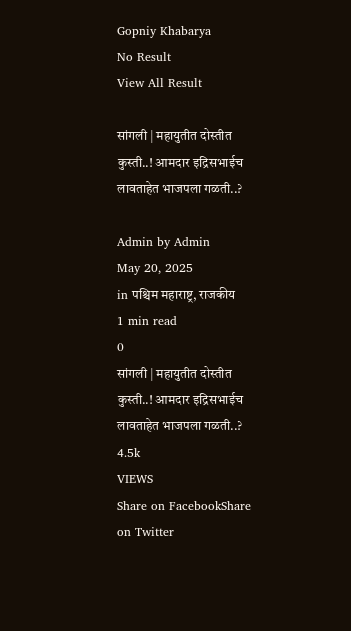Gopniy Khabarya
No Result
View All Result

सांगली | महायुतीत दोस्तीत कुस्ती..! आमदार इद्रिसभाईच लावताहेत भाजपला गळती..?

Admin by Admin
May 20, 2025
in पश्चिम महाराष्ट्र, राजकीय
1 min read
0
सांगली | महायुतीत दोस्तीत कुस्ती..! आमदार इद्रिसभाईच लावताहेत भाजपला गळती..?
4.5k
VIEWS
Share on FacebookShare on Twitter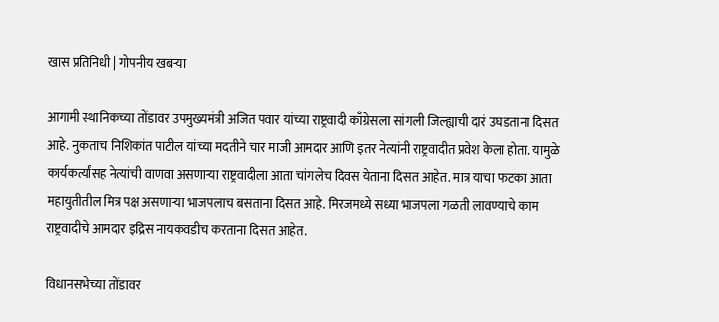खास प्रतिनिधी | गोपनीय खबऱ्या

आगामी स्थानिकच्या तोंडावर उपमुख्यमंत्री अजित पवार यांच्या राष्ट्रवादी काँग्रेसला सांगली जिल्ह्याची दारं उघडताना दिसत आहे. नुकताच निशिकांत पाटील यांच्या मदतीने चार माजी आमदार आणि इतर नेत्यांनी राष्ट्रवादीत प्रवेश केला होता. यामुळे कार्यकर्त्यांसह नेत्यांची वाणवा असणाऱ्या राष्ट्रवादीला आता चांगलेच दिवस येताना दिसत आहेत. मात्र याचा फटका आता महायुतीतील मित्र पक्ष असणाऱ्या भाजपलाच बसताना दिसत आहे. मिरजमध्ये सध्या भाजपला गळती लावण्याचे काम राष्ट्रवादीचे आमदार इद्रिस नायकवडीच करताना दिसत आहेत.

विधानसभेच्या तोंडावर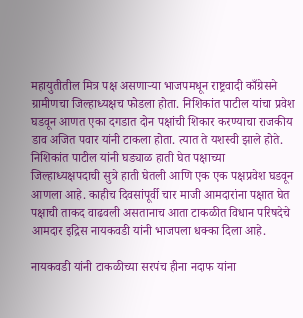महायुतीतील मित्र पक्ष असणाऱ्या भाजपमधून राष्ट्रवादी काँग्रेसने ग्रामीणचा जिल्हाध्यक्षच फोडला होता. निशिकांत पाटील यांचा प्रवेश घडवून आणत एका दगडात दोन पक्षांची शिकार करण्याचा राजकीय डाव अजित पवार यांनी टाकला होता. त्यात ते यशस्वी झाले होते. निशिकांत पाटील यांनी घड्याळ हाती घेत पक्षाच्या जिल्हाध्यक्षपदाची सुत्रे हाती घेतली आणि एक एक पक्षप्रवेश घडवून आणला आहे. काहीच दिवसांपूर्वी चार माजी आमदारांना पक्षात घेत पक्षाची ताकद वाढवली असतानाच आता टाकळीत विधान परिषदेचे आमदार इद्रिस नायकवडी यांनी भाजपला धक्का दिला आहे.

नायकवडी यांनी टाकळीच्या सरपंच हीना नदाफ यांना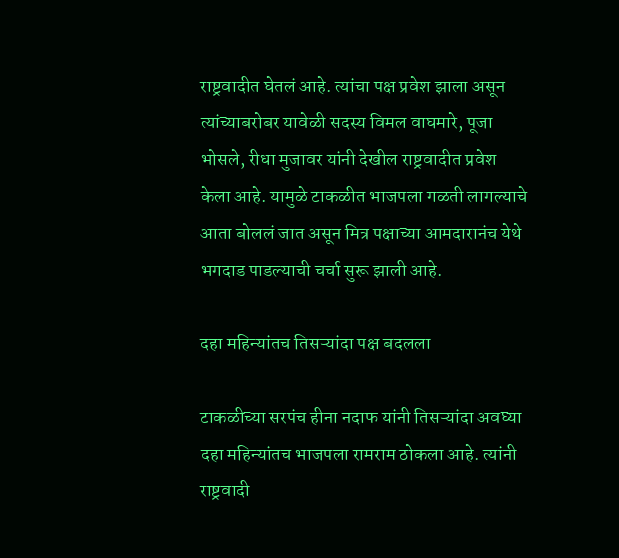राष्ट्रवादीत घेतलं आहे. त्यांचा पक्ष प्रवेश झाला असून त्यांच्याबरोबर यावेळी सदस्य विमल वाघमारे, पूजा भोसले, रीधा मुजावर यांनी देखील राष्ट्रवादीत प्रवेश केला आहे. यामुळे टाकळीत भाजपला गळती लागल्याचे आता बोललं जात असून मित्र पक्षाच्या आमदारानंच येथे भगदाड पाडल्याची चर्चा सुरू झाली आहे.

दहा महिन्यांतच तिसऱ्यांदा पक्ष बदलला

टाकळीच्या सरपंच हीना नदाफ यांनी तिसऱ्यांदा अवघ्या दहा महिन्यांतच भाजपला रामराम ठोकला आहे. त्यांनी राष्ट्रवादी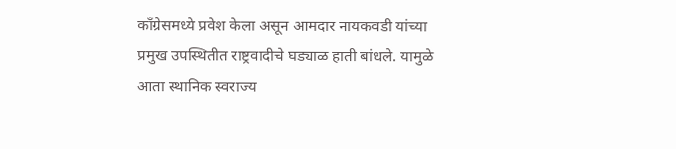काँग्रेसमध्ये प्रवेश केला असून आमदार नायकवडी यांच्या प्रमुख उपस्थितीत राष्ट्रवादीचे घड्याळ हाती बांधले. यामुळे आता स्थानिक स्वराज्य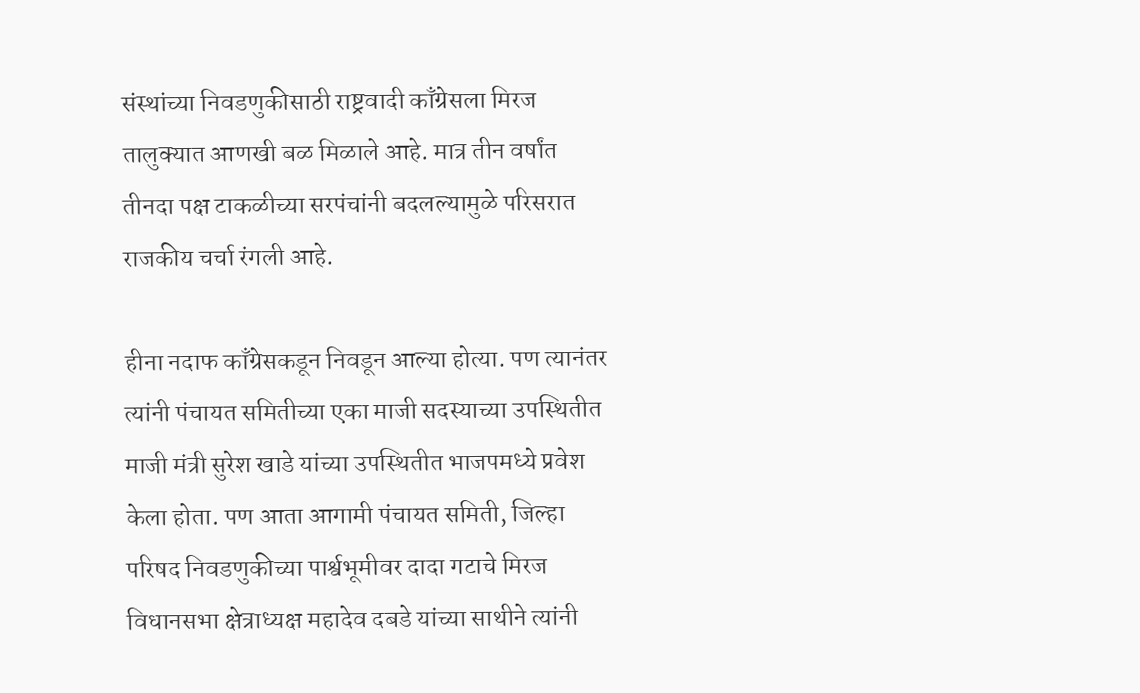संस्थांच्या निवडणुकीसाठी राष्ट्रवादी काँग्रेसला मिरज तालुक्यात आणखी बळ मिळाले आहे. मात्र तीन वर्षांत तीनदा पक्ष टाकळीच्या सरपंचांनी बदलल्यामुळे परिसरात राजकीय चर्चा रंगली आहे.

हीना नदाफ काँग्रेसकडून निवडून आल्या होत्या. पण त्यानंतर त्यांनी पंचायत समितीच्या एका माजी सदस्याच्या उपस्थितीत माजी मंत्री सुरेश खाडे यांच्या उपस्थितीत भाजपमध्ये प्रवेश केला होता. पण आता आगामी पंचायत समिती, जिल्हा परिषद निवडणुकीच्या पार्श्वभूमीवर दादा गटाचे मिरज विधानसभा क्षेत्राध्यक्ष महादेव दबडे यांच्या साथीने त्यांनी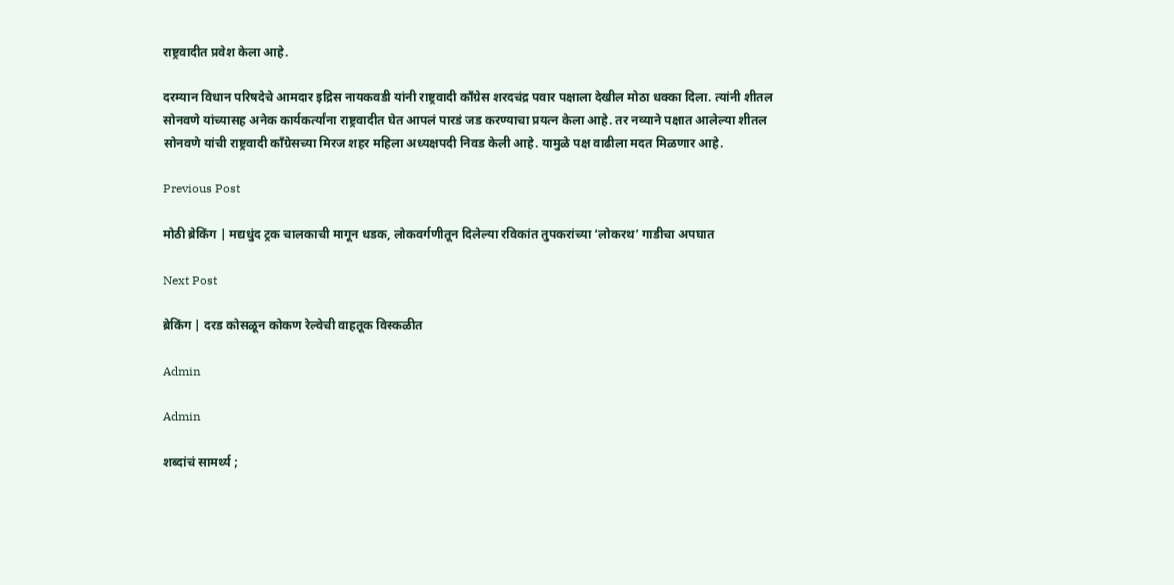राष्ट्रवादीत प्रवेश केला आहे.

दरम्यान विधान परिषदेचे आमदार इद्रिस नायकवडी यांनी राष्ट्रवादी काँग्रेस शरदचंद्र पवार पक्षाला देखील मोठा धक्का दिला. त्यांनी शीतल सोनवणे यांच्यासह अनेक कार्यकर्त्यांना राष्ट्रवादीत घेत आपलं पारडं जड करण्याचा प्रयत्न केला आहे. तर नव्याने पक्षात आलेल्या शीतल सोनवणे यांची राष्ट्रवादी काँग्रेसच्या मिरज शहर महिला अध्यक्षपदी निवड केली आहे. यामुळे पक्ष वाढीला मदत मिळणार आहे.

Previous Post

मोठी ब्रेकिंग | मद्यधुंद ट्रक चालकाची मागून धडक, लोकवर्गणीतून दिलेल्या रविकांत तुपकरांच्या ‘लोकरथ’ गाडीचा अपघात

Next Post

ब्रेकिंग | दरड कोसळून कोकण रेल्वेची वाहतूक विस्कळीत

Admin

Admin

शब्दांचं सामर्थ्य ;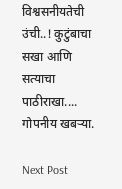विश्वसनीयतेची उंची..! कुटुंबाचा सखा आणि सत्याचा पाठीराखा.... गोपनीय खबऱ्या.

Next Post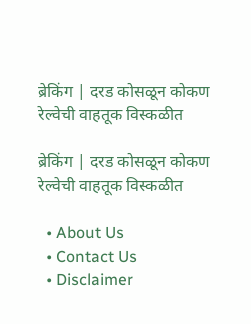ब्रेकिंग | दरड कोसळून कोकण रेल्वेची वाहतूक विस्कळीत

ब्रेकिंग | दरड कोसळून कोकण रेल्वेची वाहतूक विस्कळीत

  • About Us
  • Contact Us
  • Disclaimer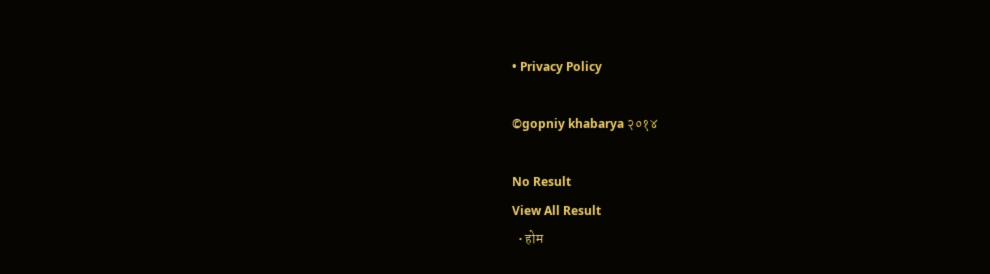• Privacy Policy

©gopniy khabarya २०१४

No Result
View All Result
  • होम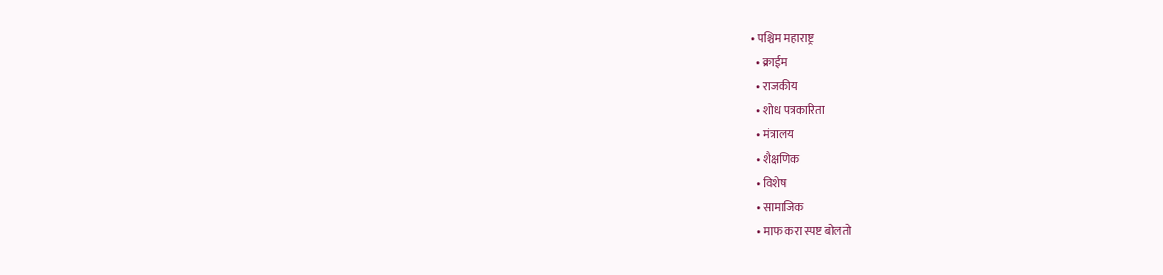• पश्चिम महाराष्ट्र
  • क्राईम
  • राजकीय
  • शोध पत्रकारिता
  • मंत्रालय
  • शैक्षणिक
  • विशेष
  • सामाजिक
  • माफ करा स्पष्ट बोलतो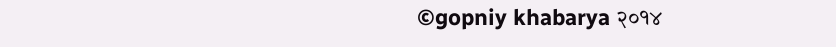©gopniy khabarya २०१४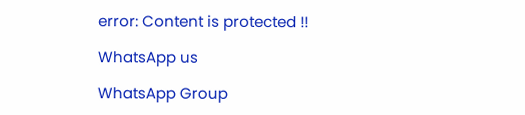error: Content is protected !!

WhatsApp us

WhatsApp Group